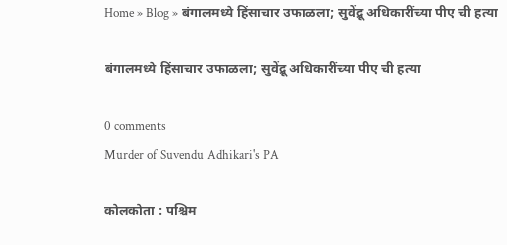Home » Blog » बंगालमध्ये हिंसाचार उफाळला; सुवेंद्रू अधिकारींच्या पीए ची हत्या

बंगालमध्ये हिंसाचार उफाळला; सुवेंद्रू अधिकारींच्या पीए ची हत्या

0 comments
Murder of Suvendu Adhikari's PA

कोलकोता : पश्चिम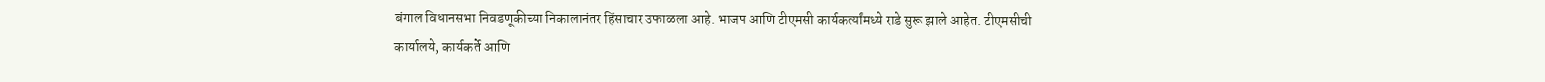बंगाल विधानसभा निवडणूकीच्या निकालानंतर हिंसाचार उफाळला आहे. भाजप आणि टीएमसी कार्यकर्त्यांमध्ये राडे सुरू झाले आहेत. टीएमसीची कार्यालये, कार्यकर्ते आणि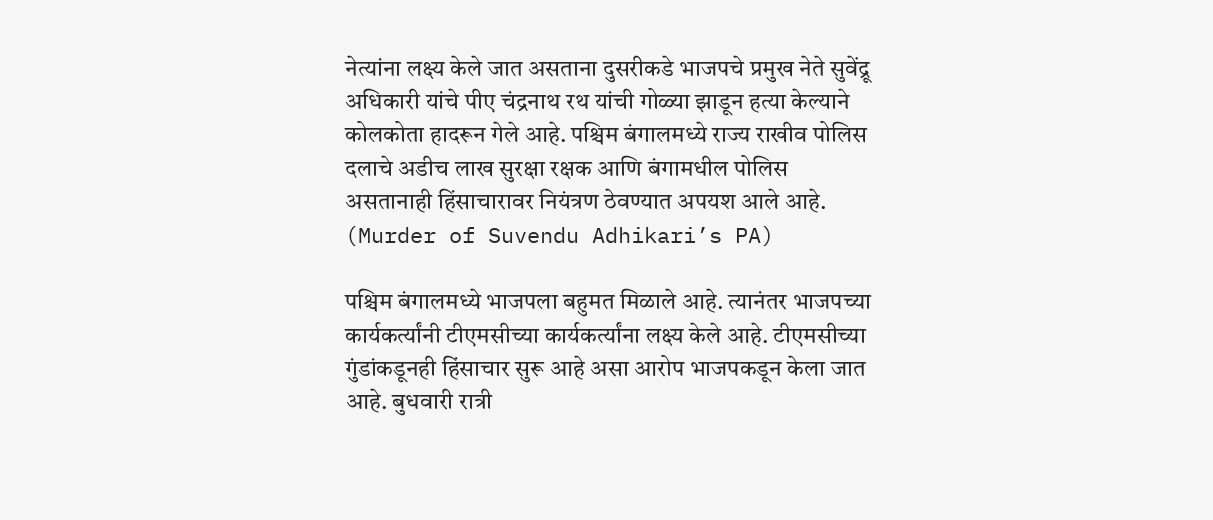नेत्यांना लक्ष्य केले जात असताना दुसरीकडे भाजपचे प्रमुख नेते सुवेंद्रू अधिकारी यांचे पीए चंद्रनाथ रथ यांची गोळ्या झाडून हत्या केल्याने कोलकोता हादरून गेले आहे. पश्चिम बंगालमध्ये राज्य राखीव पोलिस दलाचे अडीच लाख सुरक्षा रक्षक आणि बंगामधील पोलिस असतानाही हिंसाचारावर नियंत्रण ठेवण्यात अपयश आले आहे. (Murder of Suvendu Adhikari’s PA)

पश्चिम बंगालमध्ये भाजपला बहुमत मिळाले आहे. त्यानंतर भाजपच्या कार्यकर्त्यांनी टीएमसीच्या कार्यकर्त्यांना लक्ष्य केले आहे. टीएमसीच्या गुंडांकडूनही हिंसाचार सुरू आहे असा आरोप भाजपकडून केला जात आहे. बुधवारी रात्री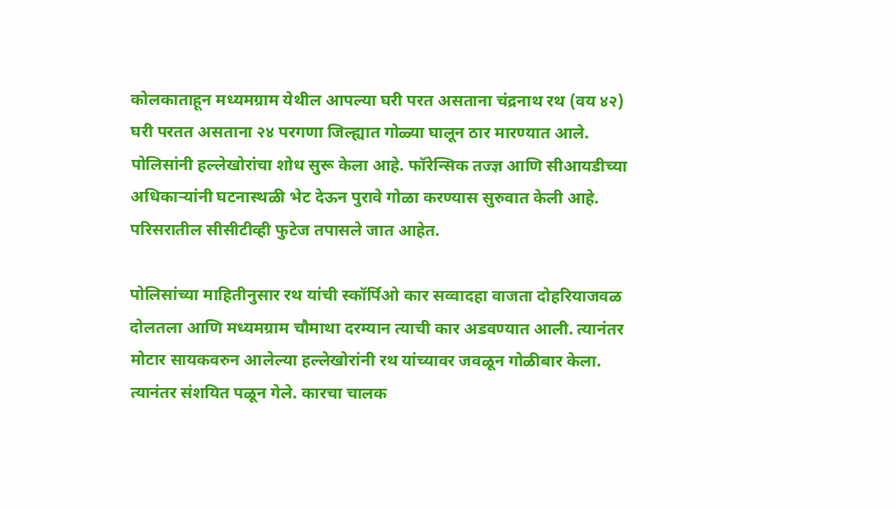कोलकाताहून मध्यमग्राम येथील आपल्या घरी परत असताना चंद्रनाथ रथ (वय ४२) घरी परतत असताना २४ परगणा जिल्ह्यात गोळ्या घालून ठार मारण्यात आले. पोलिसांनी हल्लेखोरांचा शोध सुरू केला आहे. फॉरेन्सिक तज्ज्ञ आणि सीआयडीच्या अधिकाऱ्यांनी घटनास्थळी भेट देऊन पुरावे गोळा करण्यास सुरुवात केली आहे. परिसरातील सीसीटीव्ही फुटेज तपासले जात आहेत.

पोलिसांच्या माहितीनुसार रथ यांची स्कॉर्पिओ कार सव्वादहा वाजता दोहरियाजवळ दोलतला आणि मध्यमग्राम चौमाथा दरम्यान त्याची कार अडवण्यात आली. त्यानंतर मोटार सायकवरुन आलेल्या हल्लेखोरांनी रथ यांच्यावर जवळून गोळीबार केला. त्यानंतर संशयित पळून गेले. कारचा चालक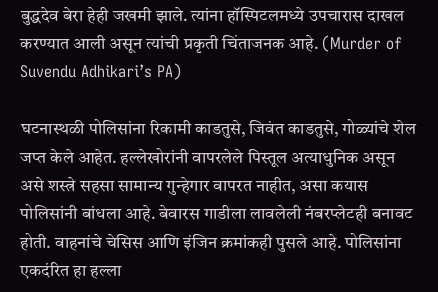बुद्धदेव बेरा हेही जखमी झाले. त्यांना हॉस्पिटलमध्ये उपचारास दाखल करण्यात आली असून त्यांची प्रकृती चिंताजनक आहे. (Murder of Suvendu Adhikari’s PA)

घटनास्थळी पोलिसांना रिकामी काडतुसे, जिवंत काडतुसे, गोळ्यांचे शेल जप्त केले आहेत. हल्लेखोरांनी वापरलेले पिस्तूल अत्याधुनिक असून असे शस्त्रे सहसा सामान्य गुन्हेगार वापरत नाहीत, असा कयास पोलिसांनी बांधला आहे. बेवारस गाडीला लावलेली नंबरप्लेटही बनावट होती. वाहनांचे चेसिस आणि इंजिन क्रमांकही पुसले आहे. पोलिसांना एकदंरित हा हल्ला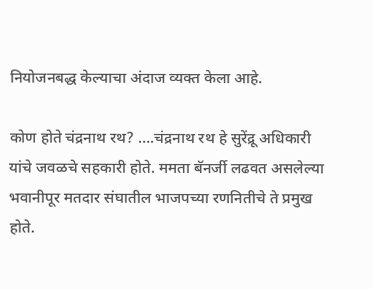नियोजनबद्ध केल्याचा अंदाज व्यक्त केला आहे.

कोण होते चंद्रनाथ रथ? ….चंद्रनाथ रथ हे सुरेंद्रू अधिकारी यांचे जवळचे सहकारी होते. ममता बॅनर्जी लढवत असलेल्या भवानीपूर मतदार संघातील भाजपच्या रणनितीचे ते प्रमुख होते.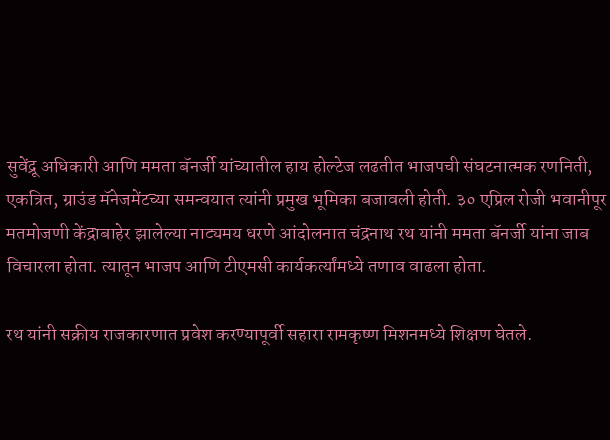सुवेंद्रू अधिकारी आणि ममता बॅनर्जी यांच्यातील हाय होल्टेज लढतीत भाजपची संघटनात्मक रणनिती, एकत्रित, ग्राउंड मॅनेजमेंटच्या समन्वयात त्यांनी प्रमुख भूमिका बजावली होती. ३० एप्रिल रोजी भवानीपूर मतमोजणी केंद्राबाहेर झालेल्या नाट्यमय धरणे आंदोलनात चंद्रनाथ रथ यांनी ममता बॅनर्जी यांना जाब विचारला होता. त्यातून भाजप आणि टीएमसी कार्यकर्त्यांमध्ये तणाव वाढला होता.

रथ यांनी सक्रीय राजकारणात प्रवेश करण्यापूर्वी सहारा रामकृष्ण मिशनमध्ये शिक्षण घेतले.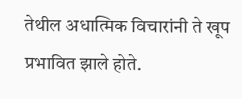तेथील अधात्मिक विचारांनी ते खूप प्रभावित झाले होते.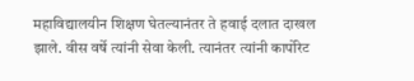महाविद्यालयीन शिक्षण घेतल्यानंतर ते हवाई दलात दाखल झाले. वीस वर्षे त्यांनी सेवा केली. त्यानंतर त्यांनी कार्पोरेट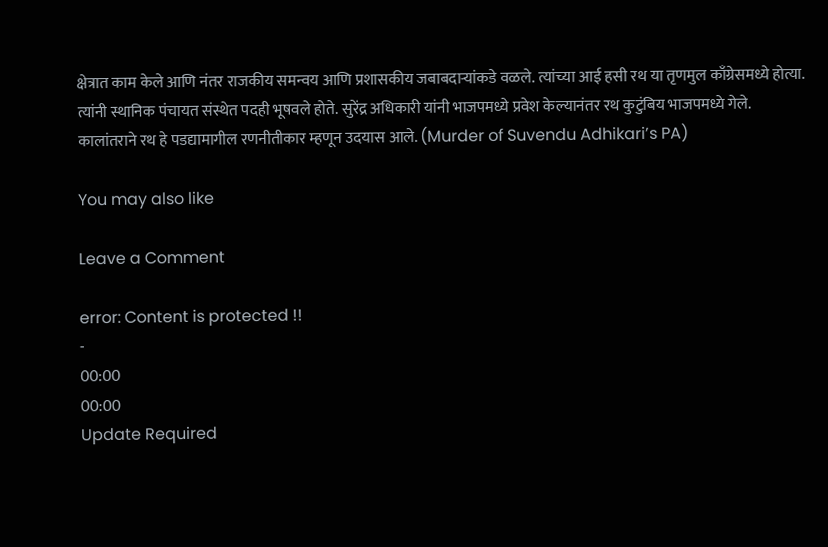क्षेत्रात काम केले आणि नंतर राजकीय समन्वय आणि प्रशासकीय जबाबदाऱ्यांकडे वळले. त्यांच्या आई हसी रथ या तृणमुल काँग्रेसमध्ये होत्या. त्यांनी स्थानिक पंचायत संस्थेत पदही भूषवले होते. सुरेंद्र अधिकारी यांनी भाजपमध्ये प्रवेश केल्यानंतर रथ कुटुंबिय भाजपमध्ये गेले. कालांतराने रथ हे पडद्यामागील रणनीतीकार म्हणून उदयास आले. (Murder of Suvendu Adhikari’s PA)

You may also like

Leave a Comment

error: Content is protected !!
-
00:00
00:00
Update Required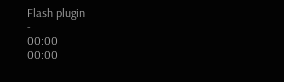Flash plugin
-
00:00
00:00